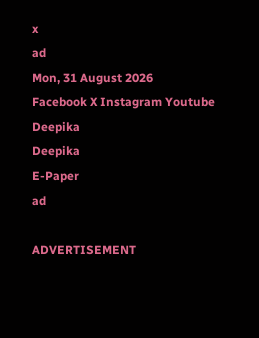x
ad
Mon, 31 August 2026
Facebook X Instagram Youtube
Deepika
Deepika
E-Paper
ad

ADVERTISEMENT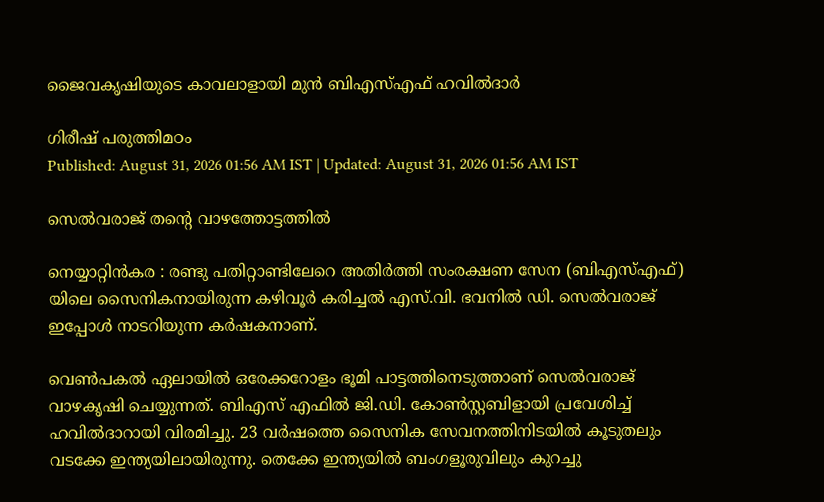ജൈവകൃഷിയുടെ കാവലാളായി മുന്‍ ബിഎസ്എഫ് ഹവില്‍ദാര്‍

ഗിരീഷ് പരുത്തിമഠം
Published: August 31, 2026 01:56 AM IST | Updated: August 31, 2026 01:56 AM IST

സെൽവരാജ് തന്‍റെ വാഴത്തോട്ടത്തിൽ

നെയ്യാറ്റിന്‍കര : രണ്ടു പതിറ്റാണ്ടിലേറെ അതിര്‍ത്തി സംരക്ഷണ സേന (ബിഎസ്എഫ്) യിലെ സൈനികനായിരുന്ന കഴിവൂര്‍ കരിച്ചല്‍ എസ്.വി. ഭവനില്‍ ഡി. സെല്‍വരാജ് ഇപ്പോള്‍ നാടറിയുന്ന കര്‍ഷകനാണ്.

വെണ്‍പകല്‍ ഏലായില്‍ ഒരേക്കറോളം ഭൂമി പാട്ടത്തിനെടുത്താണ് സെല്‍വരാജ് വാഴകൃഷി ചെയ്യുന്നത്. ബിഎസ് എഫില്‍ ജി.ഡി. കോണ്‍സ്റ്റബിളായി പ്രവേശിച്ച് ഹവില്‍ദാറായി വിരമിച്ചു. 23 വര്‍ഷത്തെ സൈനിക സേവനത്തിനിടയില്‍ കൂടുതലും വടക്കേ ഇന്ത്യയിലായിരുന്നു. തെക്കേ ഇന്ത്യയില്‍ ബംഗളൂരുവിലും കുറച്ചു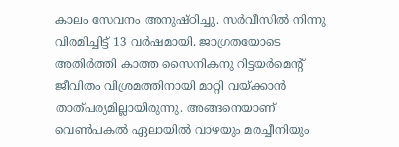കാലം സേവനം അനുഷ്ഠിച്ചു. സര്‍വീസില്‍ നിന്നു വിരമിച്ചിട്ട് 13 വര്‍ഷമായി. ജാഗ്രതയോടെ അതിര്‍ത്തി കാത്ത സൈനികനു റിട്ടയര്‍മെന്‍റ് ജീവിതം വിശ്രമത്തിനായി മാറ്റി വയ്ക്കാന്‍ താത്പര്യമില്ലായിരുന്നു. അങ്ങനെയാണ് വെണ്‍പകല്‍ ഏലായില്‍ വാഴയും മരച്ചീനിയും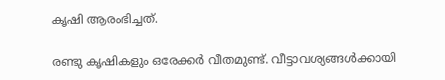കൃഷി ആരംഭിച്ചത്.

രണ്ടു കൃഷികളും ഒരേക്കര്‍ വീതമുണ്ട്. വീട്ടാവശ്യങ്ങള്‍ക്കായി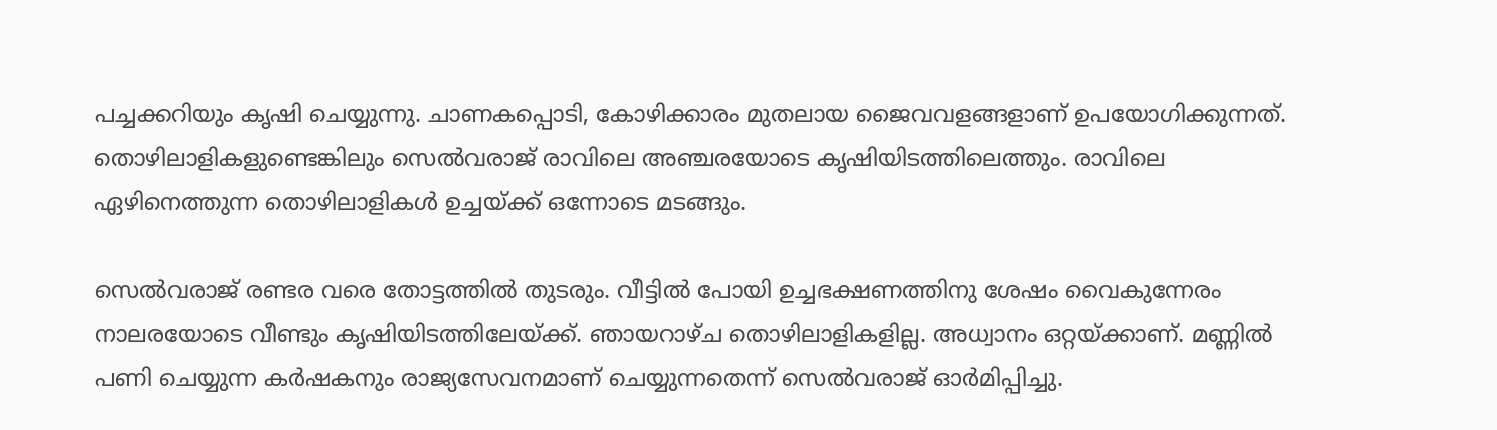പച്ചക്കറിയും കൃഷി ചെയ്യുന്നു. ചാണകപ്പൊടി, കോഴിക്കാരം മുതലായ ജൈവവളങ്ങളാണ് ഉപയോഗിക്കുന്നത്. തൊഴിലാളികളുണ്ടെങ്കിലും സെല്‍വരാജ് രാവിലെ അഞ്ചരയോടെ കൃഷിയിടത്തിലെത്തും. രാവിലെ ഏഴിനെത്തുന്ന തൊഴിലാളികള്‍ ഉച്ചയ്ക്ക് ഒന്നോടെ മടങ്ങും.

സെല്‍വരാജ് രണ്ടര വരെ തോട്ടത്തില്‍ തുടരും. വീട്ടില്‍ പോയി ഉച്ചഭക്ഷണത്തിനു ശേഷം വൈകുന്നേരം നാലരയോടെ വീണ്ടും കൃഷിയിടത്തിലേയ്ക്ക്. ഞായറാഴ്ച തൊഴിലാളികളില്ല. അധ്വാനം ഒറ്റയ്ക്കാണ്. മണ്ണില്‍ പണി ചെയ്യുന്ന കര്‍ഷകനും രാജ്യസേവനമാണ് ചെയ്യുന്നതെന്ന് സെല്‍വരാജ് ഓര്‍മിപ്പിച്ചു.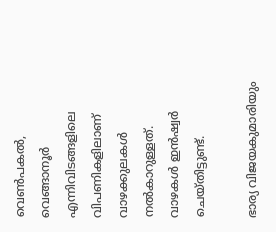വെണ്‍പകല്‍, വെങ്ങാനൂര്‍ എന്നിവിടങ്ങളിലെ വിപണികളിലാണ് വാഴക്കുലകള്‍ നല്‍കാറുള്ളത്. വാഴകള്‍ ഇന്‍ഷ്വര്‍ ചെയ്തിട്ടുണ്ട്.

ഭാര്യ വിജയകുമാരിയും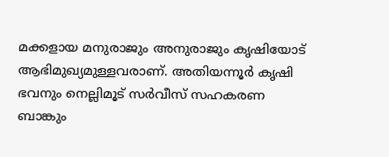മക്കളായ മനുരാജും അനുരാജും കൃഷിയോട് ആഭിമുഖ്യമുള്ളവരാണ്. അതിയന്നൂര്‍ കൃഷി ഭവനും നെല്ലിമൂട് സര്‍വീസ് സഹകരണ ബാങ്കും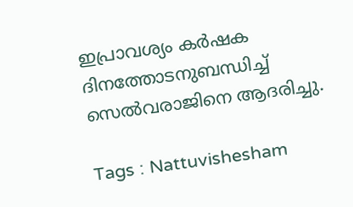ഇപ്രാവശ്യം കര്‍ഷക ദിനത്തോടനുബന്ധിച്ച് സെല്‍വരാജിനെ ആദരിച്ചു.

Tags : Nattuvishesham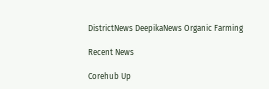DistrictNews DeepikaNews Organic Farming

Recent News

Corehub Up